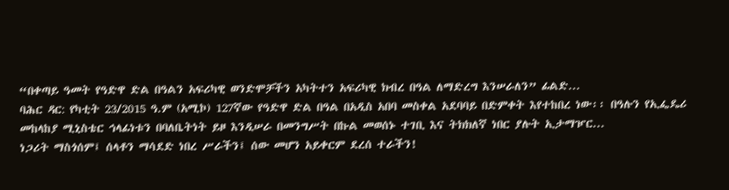“በቀጣይ ዓመት የዓድዋ ድል በዓልን አፍሪካዊ ወንድሞቻችን አካትተን አፍሪካዊ ክብረ በዓል ለማድረግ እንሠራለን” ፊልድ...
ባሕር ዳር: የካቲት 23/2015 ዓ.ም (አሚኮ) 127ኛው የዓድዋ ድል በዓል በአዲስ አበባ መስቀል አደባባይ በድምቀት እየተከበረ ነው፡፡ በዓሉን የኢፌዴሪ መከላከያ ሚኒስቴር ኅላፊነቱን በባለቤትነት ይዞ እንዲሠራ በመንግሥት በኩል መወሰኑ ተገቢ እና ትክክለኛ ነበር ያሉት ኢታማዦር...
ነጋሪት ማስጎሰም፤ ሰላቶን ማሳደድ ነበረ ሥራችን፤ ሰው መሆን አይቀርም ደረሰ ተራችን!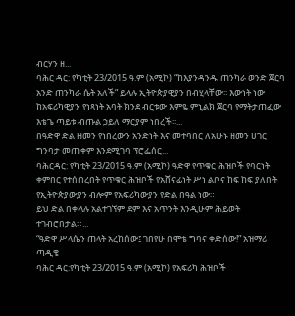ብርሃን ዘ...
ባሕር ዳር: የካቲት 23/2015 ዓ.ም (አሚኮ) “ከእያንዳንዱ ጠንካራ ወንድ ጀርባ አንድ ጠንካራ ሴት አለች” ይላሉ ኢትዮጵያዊያን በብሂላቸው፡፡ እውነት ነው ከአፍሪካዊያን የነጻነት አባት ክንደ ብርቱው እምዬ ምኒልክ ጀርባ የማትታጠፈው እቴጌ ጣይቱ ብጡል ኃይለ ማርያም ነበረች፡፡...
በዓድዋ ድል ዘመን የነበረውን አንድነት እና መተባበር ለአሁኑ ዘመን ሀገር ግንባታ መጠቀም እንደሚገባ ፕሮፌሰር...
ባሕርዳር: የካቲት 23/2015 ዓ.ም (አሚኮ) ዓድዋ የጥቁር ሕዝቦች የባርነት ቀምበር የተሰበረበት የጥቁር ሕዝቦች የአሸናፊነት ሥነ ልቦና ከፍ ከፍ ያለበት የኢትዮጵያውያን ብሎም የአፍሪካውያን የድል በዓል ነው።
ይህ ድል በቀላሉ አልተገኘም ደም እና አጥንት እንዲሁም ሕይወት ተገብሮበታል።...
“ዓድዋ ሥላሴን ጠላት አረከሰው፤ ገበየሁ በሞቴ ግባና ቀድሰው!” አዝማሪ ጣዲቄ
ባሕር ዳር:የካቲት 23/2015 ዓ.ም (አሚኮ) የአፍሪካ ሕዝቦች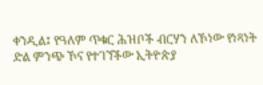ቀንዲል፤ የዓለም ጥቁር ሕዝቦች ብርሃን ለኾነው የነጻነት ድል ምንጭ ኾና የተገኘችው ኢትዮጵያ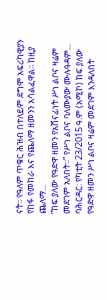ናት፡፡ የዓለም ጥቁር ሕዝብ በተለይም ደግሞ አፍሪካዊያን የከፋ የመከራ እና የጨለማ ዘመንን አሳልፈዋል፡፡ ከዚያ ጨለማ...
“ከፍ ያለው የዓድዋ ዘመን የአሸናፊነት ሥነ ልቦና ዛሬም መደገም አለበት፡፡” የሥነ ልቦና ባለሙያው ሙሉዓዳም...
ባሕርዳር: የካቲት 23/2015 ዓ.ም (አሚኮ) ከፍ ያለው የዓድዋ ዘመን ሥነ ልቦና ዛሬም መደገም እንዳለበት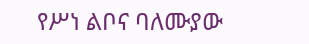የሥነ ልቦና ባለሙያው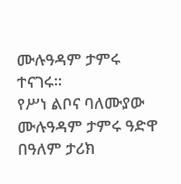ሙሉዓዳም ታምሩ ተናገሩ፡፡
የሥነ ልቦና ባለሙያው ሙሉዓዳም ታምሩ ዓድዋ በዓለም ታሪክ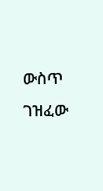ውስጥ ገዝፈው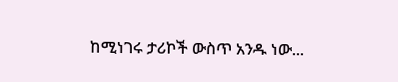ከሚነገሩ ታሪኮች ውስጥ አንዱ ነው...